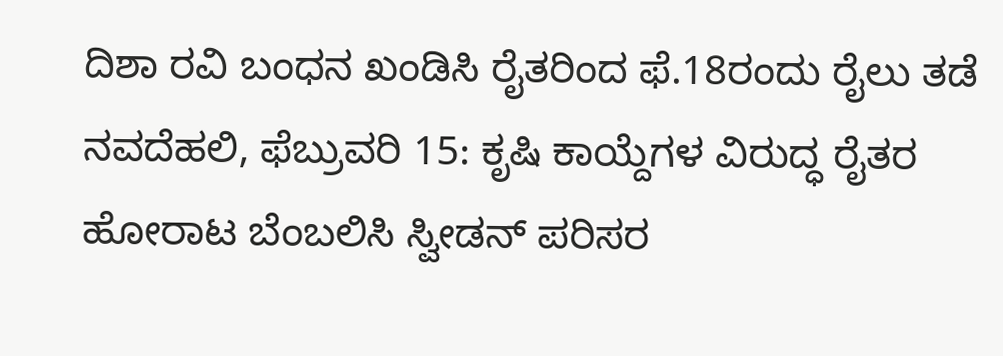ದಿಶಾ ರವಿ ಬಂಧನ ಖಂಡಿಸಿ ರೈತರಿಂದ ಫೆ.18ರಂದು ರೈಲು ತಡೆ
ನವದೆಹಲಿ, ಫೆಬ್ರುವರಿ 15: ಕೃಷಿ ಕಾಯ್ದೆಗಳ ವಿರುದ್ಧ ರೈತರ ಹೋರಾಟ ಬೆಂಬಲಿಸಿ ಸ್ವೀಡನ್ ಪರಿಸರ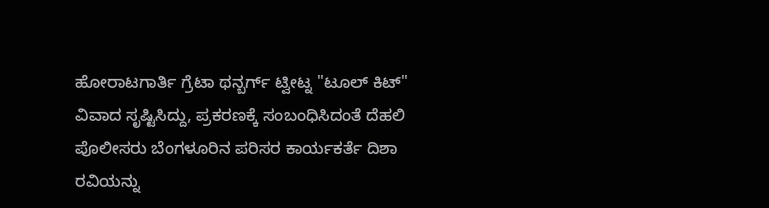ಹೋರಾಟಗಾರ್ತಿ ಗ್ರೆಟಾ ಥನ್ಬರ್ಗ್ ಟ್ವೀಟ್ನ "ಟೂಲ್ ಕಿಟ್" ವಿವಾದ ಸೃಷ್ಟಿಸಿದ್ದು, ಪ್ರಕರಣಕ್ಕೆ ಸಂಬಂಧಿಸಿದಂತೆ ದೆಹಲಿ ಪೊಲೀಸರು ಬೆಂಗಳೂರಿನ ಪರಿಸರ ಕಾರ್ಯಕರ್ತೆ ದಿಶಾ ರವಿಯನ್ನು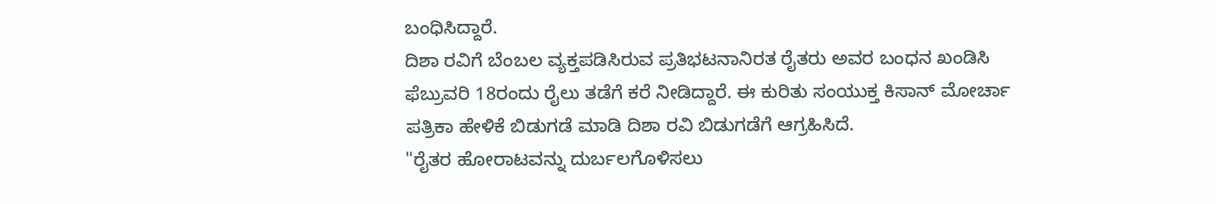ಬಂಧಿಸಿದ್ದಾರೆ.
ದಿಶಾ ರವಿಗೆ ಬೆಂಬಲ ವ್ಯಕ್ತಪಡಿಸಿರುವ ಪ್ರತಿಭಟನಾನಿರತ ರೈತರು ಅವರ ಬಂಧನ ಖಂಡಿಸಿ ಫೆಬ್ರುವರಿ 18ರಂದು ರೈಲು ತಡೆಗೆ ಕರೆ ನೀಡಿದ್ದಾರೆ. ಈ ಕುರಿತು ಸಂಯುಕ್ತ ಕಿಸಾನ್ ಮೋರ್ಚಾ ಪತ್ರಿಕಾ ಹೇಳಿಕೆ ಬಿಡುಗಡೆ ಮಾಡಿ ದಿಶಾ ರವಿ ಬಿಡುಗಡೆಗೆ ಆಗ್ರಹಿಸಿದೆ.
"ರೈತರ ಹೋರಾಟವನ್ನು ದುರ್ಬಲಗೊಳಿಸಲು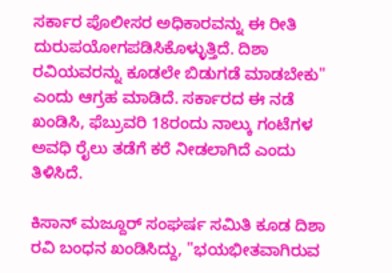ಸರ್ಕಾರ ಪೊಲೀಸರ ಅಧಿಕಾರವನ್ನು ಈ ರೀತಿ ದುರುಪಯೋಗಪಡಿಸಿಕೊಳ್ಳುತ್ತಿದೆ. ದಿಶಾ ರವಿಯವರನ್ನು ಕೂಡಲೇ ಬಿಡುಗಡೆ ಮಾಡಬೇಕು" ಎಂದು ಆಗ್ರಹ ಮಾಡಿದೆ. ಸರ್ಕಾರದ ಈ ನಡೆ ಖಂಡಿಸಿ, ಫೆಬ್ರುವರಿ 18ರಂದು ನಾಲ್ಕು ಗಂಟೆಗಳ ಅವಧಿ ರೈಲು ತಡೆಗೆ ಕರೆ ನೀಡಲಾಗಿದೆ ಎಂದು ತಿಳಿಸಿದೆ.

ಕಿಸಾನ್ ಮಜ್ದೂರ್ ಸಂಘರ್ಷ ಸಮಿತಿ ಕೂಡ ದಿಶಾ ರವಿ ಬಂಧನ ಖಂಡಿಸಿದ್ದು, "ಭಯಭೀತವಾಗಿರುವ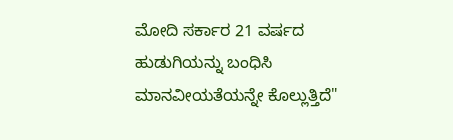ಮೋದಿ ಸರ್ಕಾರ 21 ವರ್ಷದ ಹುಡುಗಿಯನ್ನು ಬಂಧಿಸಿ ಮಾನವೀಯತೆಯನ್ನೇ ಕೊಲ್ಲುತ್ತಿದೆ"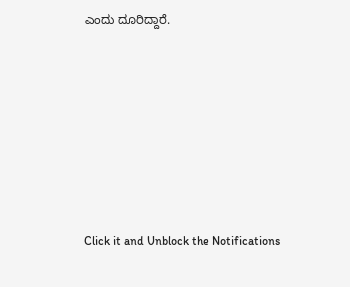ಎಂದು ದೂರಿದ್ದಾರೆ.












Click it and Unblock the Notifications